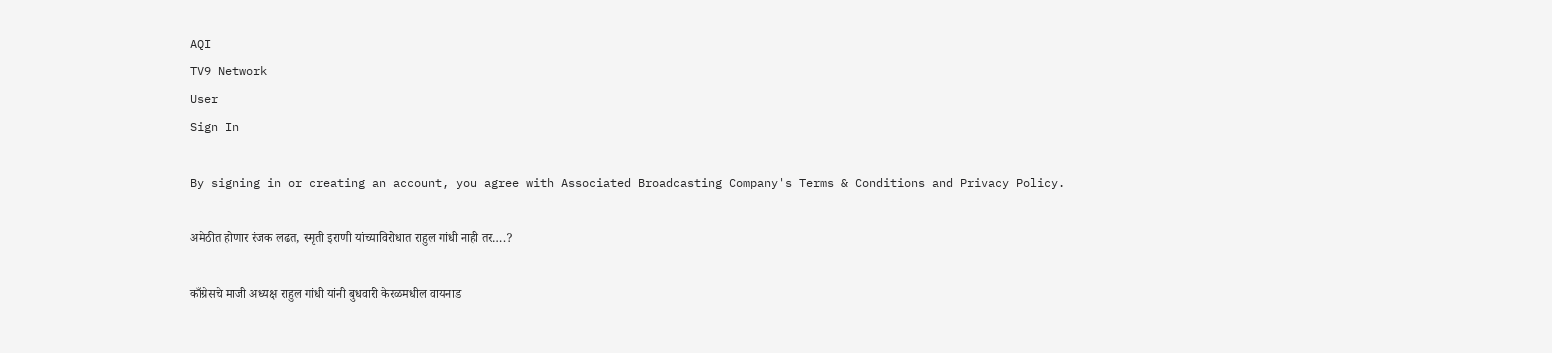AQI
TV9 Network
User
Sign In

By signing in or creating an account, you agree with Associated Broadcasting Company's Terms & Conditions and Privacy Policy.

अमेठीत होणार रंजक लढत, स्मृती इराणी यांच्याविरोधात राहुल गांधी नाही तर….?

काँग्रेसचे माजी अध्यक्ष राहुल गांधी यांनी बुधवारी केरळमधील वायनाड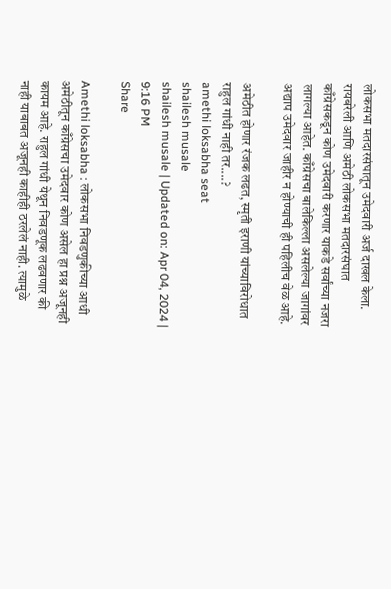लोकसभा मतदारसंघातून उमेदवारी अर्ज दाखल केला. रायबरेली आणि अमेठी लोकसभा मतदारसंघात काँग्रेसकडून कोण उमेदवारी करणार याकडे सर्वांच्या नजरा लागल्या आहेत. काँग्रेसचा बालेकिल्ला असलेल्या जागांवर अद्याप उमेदवार जाहीर न होण्याची ही पहिलीच वेळ आहे.

अमेठीत होणार रंजक लढत, स्मृती इराणी यांच्याविरोधात राहुल गांधी नाही तर....?
amethi loksabha seat
shailesh musale
shailesh musale | Updated on: Apr 04, 2024 | 9:16 PM
Share

Amethi loksabha : लोकसभा निवडणुकीच्या आधी अमेठीतून काँग्रेसचा उमेदवार कोण असेल हा प्रश्न अजूनही कायम आहे. राहुल गांधी येथून निवडणूक लढवणार की नाही याबाबत अजूनही काहीही ठरलेलं नाही. त्यामुळे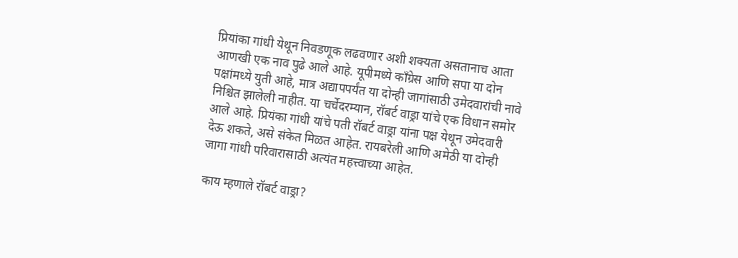प्रियांका गांधी येथून निवडणूक लढवणार अशी शक्यता असतानाच आता आणखी एक नाव पुढे आले आहे. यूपीमध्ये काँग्रेस आणि सपा या दोन पक्षांमध्ये युती आहे, मात्र अद्यापपर्यंत या दोन्ही जागांसाठी उमेदवारांची नावे निश्चित झालेली नाहीत. या चर्चेदरम्यान, रॉबर्ट वाड्रा यांचे एक विधान समोर आले आहे. प्रियंका गांधी यांचे पती रॉबर्ट वाड्रा यांना पक्ष येथून उमेदवारी देऊ शकते, असे संकेत मिळत आहेत. रायबरेली आणि अमेठी या दोन्ही जागा गांधी परिवारासाठी अत्यंत महत्त्वाच्या आहेत.

काय म्हणाले रॉबर्ट वाड्रा?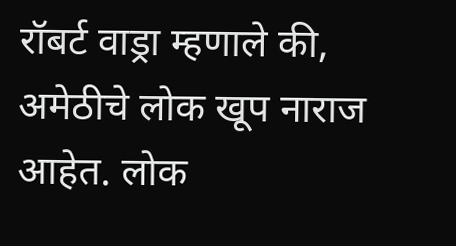रॉबर्ट वाड्रा म्हणाले की, अमेठीचे लोक खूप नाराज आहेत. लोक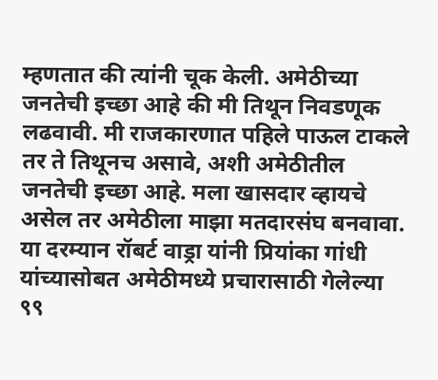म्हणतात की त्यांनी चूक केली. अमेठीच्या जनतेची इच्छा आहे की मी तिथून निवडणूक लढवावी. मी राजकारणात पहिले पाऊल टाकले तर ते तिथूनच असावे, अशी अमेठीतील जनतेची इच्छा आहे. मला खासदार व्हायचे असेल तर अमेठीला माझा मतदारसंघ बनवावा. या दरम्यान रॉबर्ट वाड्रा यांनी प्रियांका गांधी यांच्यासोबत अमेठीमध्ये प्रचारासाठी गेलेल्या ९९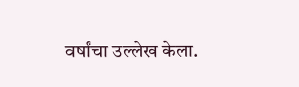वर्षांचा उल्लेख केला.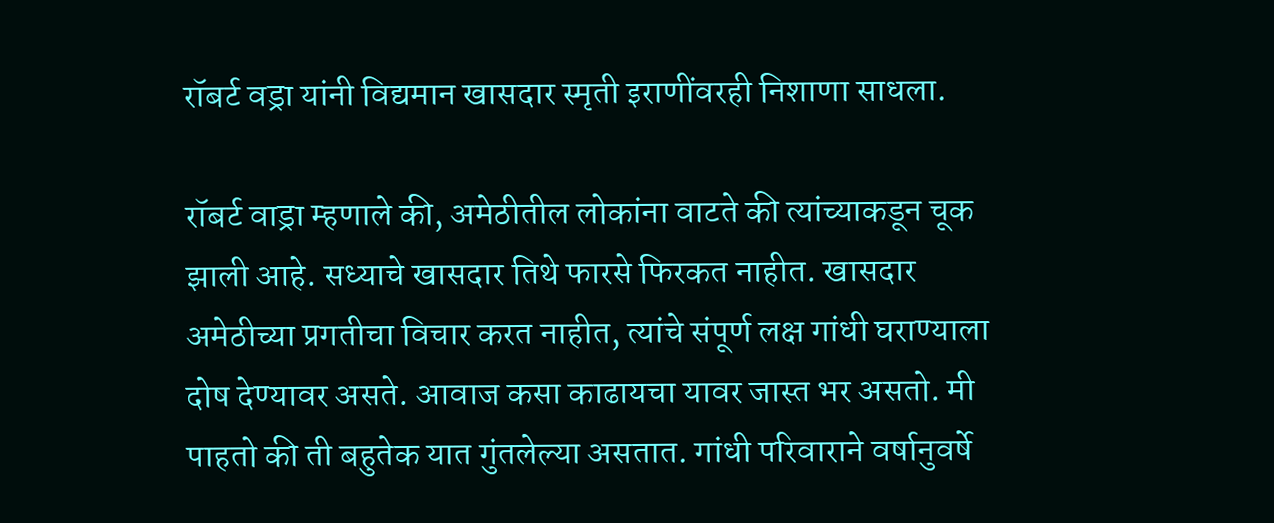रॉबर्ट वड्रा यांनी विद्यमान खासदार स्मृती इराणींवरही निशाणा साधला.

रॉबर्ट वाड्रा म्हणाले की, अमेठीतील लोकांना वाटते की त्यांच्याकडून चूक झाली आहे. सध्याचे खासदार तिथे फारसे फिरकत नाहीत. खासदार अमेठीच्या प्रगतीचा विचार करत नाहीत, त्यांचे संपूर्ण लक्ष गांधी घराण्याला दोष देण्यावर असते. आवाज कसा काढायचा यावर जास्त भर असतो. मी पाहतो की ती बहुतेक यात गुंतलेल्या असतात. गांधी परिवाराने वर्षानुवर्षे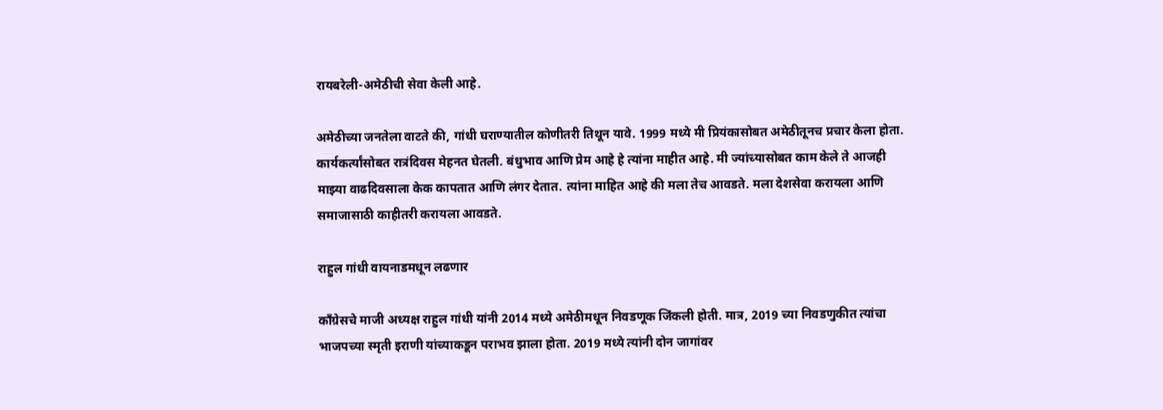रायबरेली-अमेठीची सेवा केली आहे.

अमेठीच्या जनतेला वाटते की, गांधी घराण्यातील कोणीतरी तिथून यावे. 1999 मध्ये मी प्रियंकासोबत अमेठीतूनच प्रचार केला होता. कार्यकर्त्यांसोबत रात्रंदिवस मेहनत घेतली. बंधुभाव आणि प्रेम आहे हे त्यांना माहीत आहे. मी ज्यांच्यासोबत काम केले ते आजही माझ्या वाढदिवसाला केक कापतात आणि लंगर देतात. त्यांना माहित आहे की मला तेच आवडते. मला देशसेवा करायला आणि समाजासाठी काहीतरी करायला आवडते.

राहुल गांधी वायनाडमधून लढणार

काँग्रेसचे माजी अध्यक्ष राहुल गांधी यांनी 2014 मध्ये अमेठीमधून निवडणूक जिंकली होती. मात्र, 2019 च्या निवडणुकीत त्यांचा भाजपच्या स्मृती इराणी यांच्याकडून पराभव झाला होता. 2019 मध्ये त्यांनी दोन जागांवर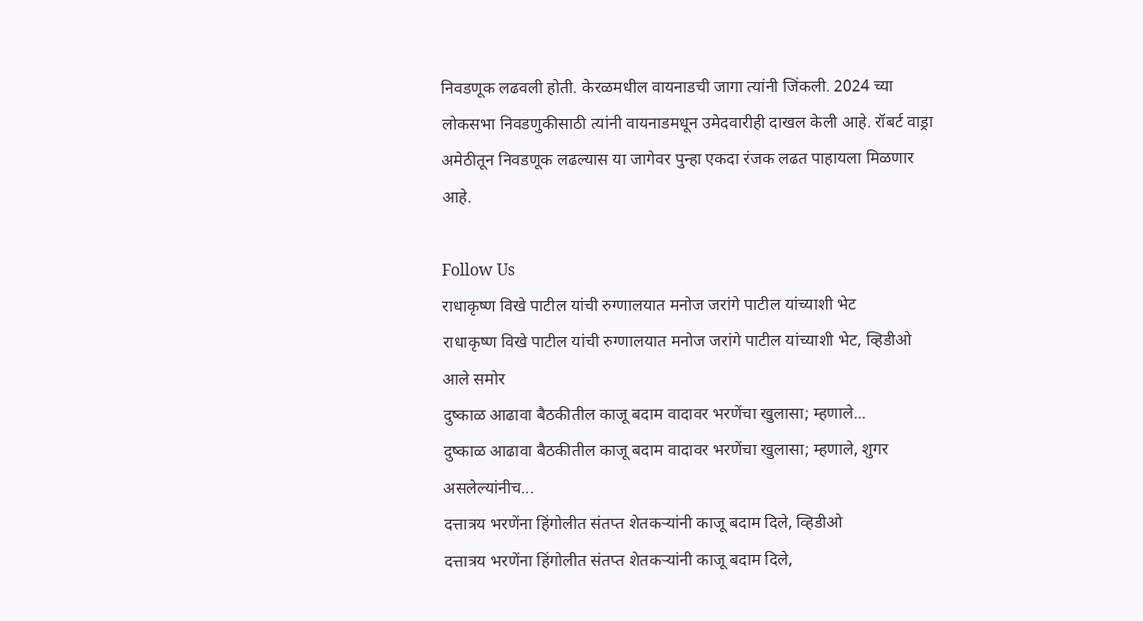निवडणूक लढवली होती. केरळमधील वायनाडची जागा त्यांनी जिंकली. 2024 च्या लोकसभा निवडणुकीसाठी त्यांनी वायनाडमधून उमेदवारीही दाखल केली आहे. रॉबर्ट वाड्रा अमेठीतून निवडणूक लढल्यास या जागेवर पुन्हा एकदा रंजक लढत पाहायला मिळणार आहे.

Follow Us
राधाकृष्ण विखे पाटील यांची रुग्णालयात मनोज जरांगे पाटील यांच्याशी भेट
राधाकृष्ण विखे पाटील यांची रुग्णालयात मनोज जरांगे पाटील यांच्याशी भेट, व्हिडीओ आले समोर
दुष्काळ आढावा बैठकीतील काजू बदाम वादावर भरणेंचा खुलासा; म्हणाले...
दुष्काळ आढावा बैठकीतील काजू बदाम वादावर भरणेंचा खुलासा; म्हणाले, शुगर असलेल्यांनीच...
दत्तात्रय भरणेंना हिंगोलीत संतप्त शेतकऱ्यांनी काजू बदाम दिले, व्हिडीओ
दत्तात्रय भरणेंना हिंगोलीत संतप्त शेतकऱ्यांनी काजू बदाम दिले,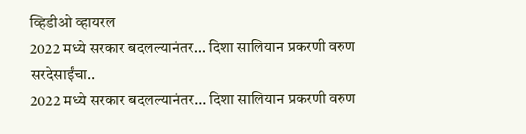व्हिडीओ व्हायरल
2022 मध्ये सरकार बदलल्यानंतर... दिशा सालियान प्रकरणी वरुण सरदेसाईंचा..
2022 मध्ये सरकार बदलल्यानंतर... दिशा सालियान प्रकरणी वरुण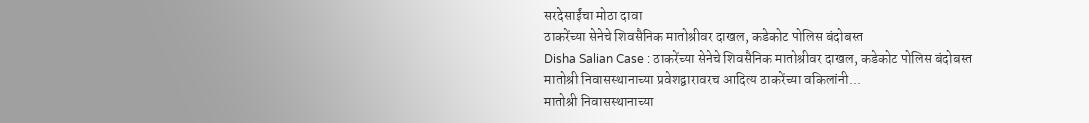सरदेसाईंचा मोठा दावा
ठाकरेंच्या सेनेचे शिवसैनिक मातोश्रीवर दाखल, कडेकोट पोलिस बंदोबस्त
Disha Salian Case : ठाकरेंच्या सेनेचे शिवसैनिक मातोश्रीवर दाखल, कडेकोट पोलिस बंदोबस्त
मातोश्री निवासस्थानाच्या प्रवेशद्वारावरच आदित्य ठाकरेंच्या वकिलांनी...
मातोश्री निवासस्थानाच्या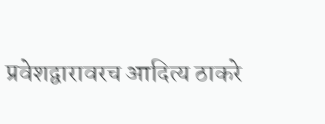प्रवेशद्वारावरच आदित्य ठाकरे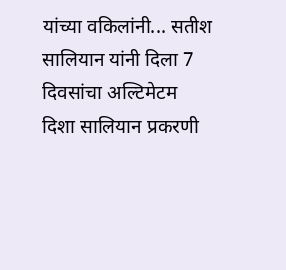यांच्या वकिलांनी... सतीश सालियान यांनी दिला 7 दिवसांचा अल्टिमेटम
दिशा सालियान प्रकरणी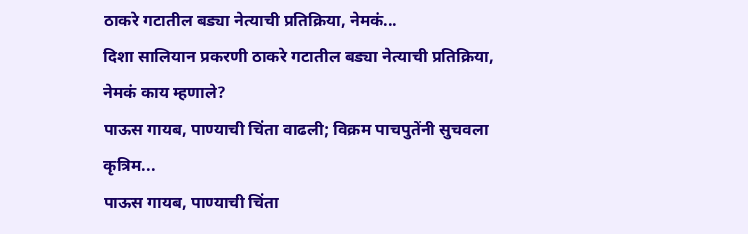ठाकरे गटातील बड्या नेत्याची प्रतिक्रिया, नेमकं...
दिशा सालियान प्रकरणी ठाकरे गटातील बड्या नेत्याची प्रतिक्रिया, नेमकं काय म्हणाले?
पाऊस गायब, पाण्याची चिंता वाढली; विक्रम पाचपुतेंनी सुचवला कृत्रिम...
पाऊस गायब, पाण्याची चिंता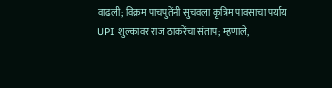वाढली; विक्रम पाचपुतेंनी सुचवला कृत्रिम पावसाचा पर्याय
UPI शुल्कावर राज ठाकरेंचा संताप; म्हणाले,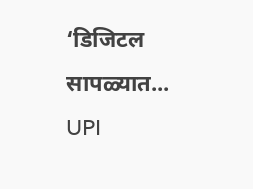‘डिजिटल सापळ्यात...
UPI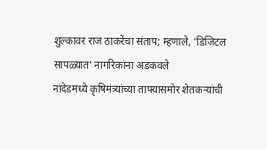शुल्कावर राज ठाकरेंचा संताप; म्हणाले, 'डिजिटल सापळ्यात’ नागरिकांना अडकवले
नांदेडमध्ये कृषिमंत्र्यांच्या ताफ्यासमोर शेतकऱ्यांची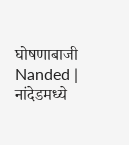घोषणाबाजी
Nanded | नांदेडमध्ये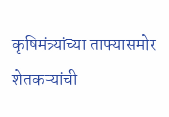कृषिमंत्र्यांच्या ताफ्यासमोर शेतकऱ्यांची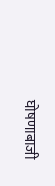घोषणाबाजी